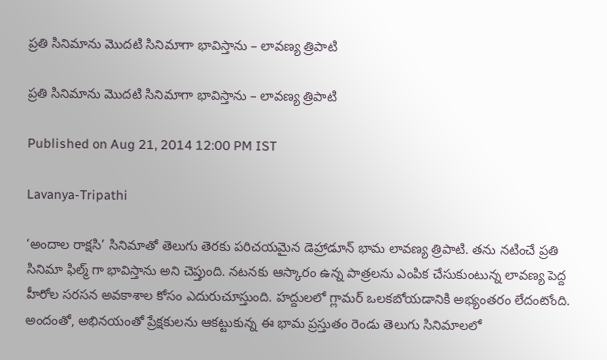ప్రతి సినిమాను మొదటి సినిమాగా భావిస్తాను – లావణ్య త్రిపాటి

ప్రతి సినిమాను మొదటి సినిమాగా భావిస్తాను – లావణ్య త్రిపాటి

Published on Aug 21, 2014 12:00 PM IST

Lavanya-Tripathi

‘అందాల రాక్షసి’ సినిమాతో తెలుగు తెరకు పరిచయమైన డెహ్రాడూన్ భామ లావణ్య త్రిపాటి. తను నటించే ప్రతి సినిమా ఫిల్మ్ గా భావిస్తాను అని చెప్తుంది. నటనకు ఆస్కారం ఉన్న పాత్రలను ఎంపిక చేసుకుంటున్న లావణ్య పెద్ద హీరోల సరసన అవకాశాల కోసం ఎదురుచూస్తుంది. హద్దులలో గ్లామర్ ఒలకబోయడానికి అభ్యంతరం లేదంటోంది. అందంతో, అభినయంతో ప్రేక్షకులను ఆకట్టుకున్న ఈ భామ ప్రస్తుతం రెండు తెలుగు సినిమాలలో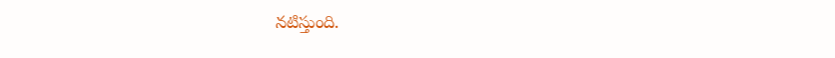నటిస్తుంది.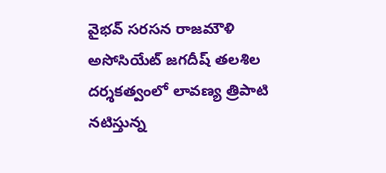వైభవ్ సరసన రాజమౌళి అసోసియేట్ జగదీష్ తలశిల దర్శకత్వంలో లావణ్య త్రిపాటి నటిస్తున్న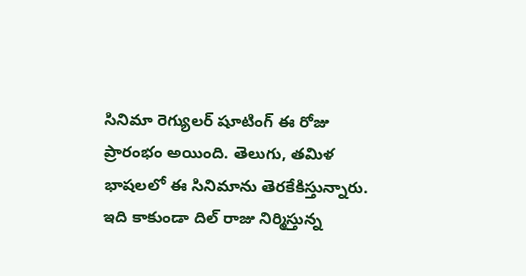సినిమా రెగ్యులర్ షూటింగ్ ఈ రోజు ప్రారంభం అయింది. తెలుగు, తమిళ భాషలలో ఈ సినిమాను తెరకేకిస్తున్నారు. ఇది కాకుండా దిల్ రాజు నిర్మిస్తున్న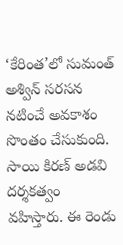‘కేరింత’లో సుమంత్ అశ్విన్ సరసన నటించే అవకాశం సొంతం చేసుకుంది. సాయి కిరణ్ అడవి దర్శకత్వం వహిస్తారు. ఈ రెండు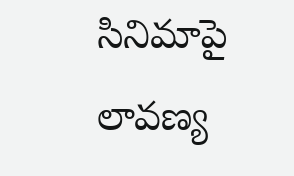సినిమాపై లావణ్య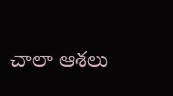చాలా ఆశలు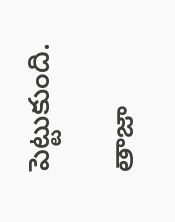పెట్టుకుంది.

తాజా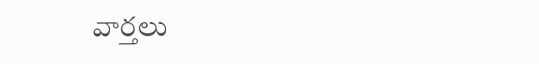వార్తలు